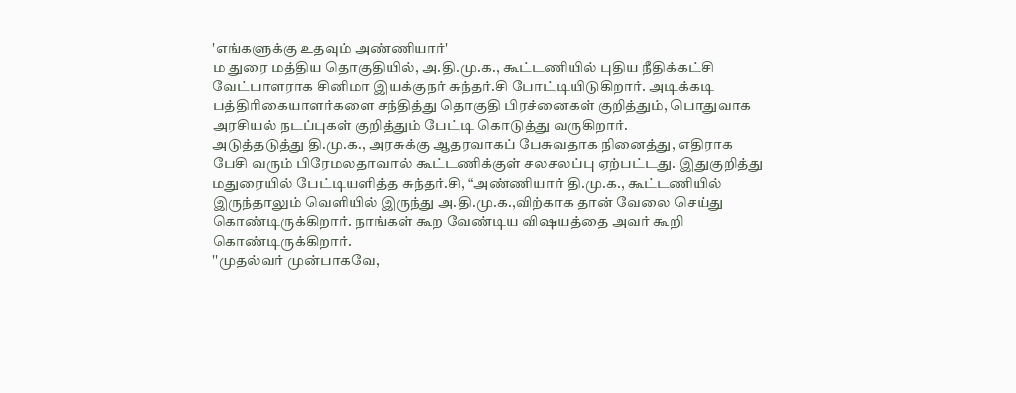'எங்களுக்கு உதவும் அண்ணியார்'
ம துரை மத்திய தொகுதியில், அ.தி.மு.க., கூட்டணியில் புதிய நீதிக்கட்சி வேட்பாளராக சினிமா இயக்குநர் சுந்தர்.சி போட்டியிடுகிறார். அடிக்கடி பத்திரிகையாளர்களை சந்தித்து தொகுதி பிரச்னைகள் குறித்தும், பொதுவாக அரசியல் நடப்புகள் குறித்தும் பேட்டி கொடுத்து வருகிறார்.
அடுத்தடுத்து தி.மு.க., அரசுக்கு ஆதரவாகப் பேசுவதாக நினைத்து, எதிராக பேசி வரும் பிரேமலதாவால் கூட்டணிக்குள் சலசலப்பு ஏற்பட்டது. இதுகுறித்து மதுரையில் பேட்டியளித்த சுந்தர்.சி, “அண்ணியார் தி.மு.க., கூட்டணியில் இருந்தாலும் வெளியில் இருந்து அ.தி.மு.க.,விற்காக தான் வேலை செய்து கொண்டிருக்கிறார். நாங்கள் கூற வேண்டிய விஷயத்தை அவர் கூறி கொண்டிருக்கிறார்.
''முதல்வர் முன்பாகவே,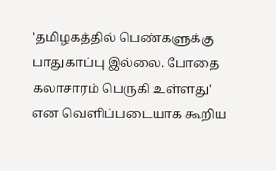'தமிழகத்தில் பெண்களுக்கு பாதுகாப்பு இல்லை. போதை கலாசாரம் பெருகி உள்ளது' என வெளிப்படையாக கூறிய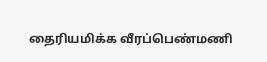தைரியமிக்க வீரப்பெண்மணி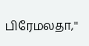பிரேமலதா,''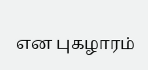என புகழாரம்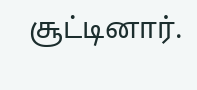சூட்டினார்.